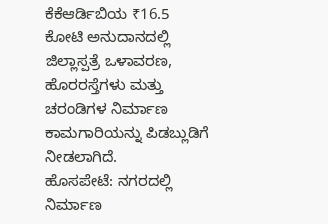ಕೆಕೆಆರ್ಡಿಬಿಯ ₹16.5 ಕೋಟಿ ಅನುದಾನದಲ್ಲಿ ಜಿಲ್ಲಾಸ್ಪತ್ರೆ ಒಳಾವರಣ, ಹೊರರಸ್ತೆಗಳು ಮತ್ತು ಚರಂಡಿಗಳ ನಿರ್ಮಾಣ ಕಾಮಗಾರಿಯನ್ನು ಪಿಡಬ್ಲುಡಿಗೆ ನೀಡಲಾಗಿದೆ.
ಹೊಸಪೇಟೆ: ನಗರದಲ್ಲಿ ನಿರ್ಮಾಣ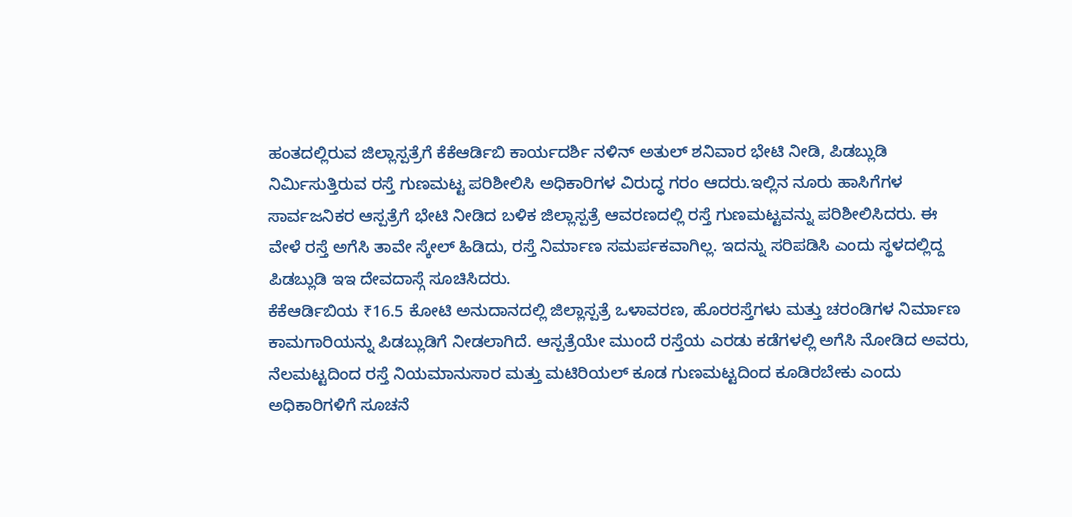ಹಂತದಲ್ಲಿರುವ ಜಿಲ್ಲಾಸ್ಪತ್ರೆಗೆ ಕೆಕೆಆರ್ಡಿಬಿ ಕಾರ್ಯದರ್ಶಿ ನಳಿನ್ ಅತುಲ್ ಶನಿವಾರ ಭೇಟಿ ನೀಡಿ, ಪಿಡಬ್ಲುಡಿ ನಿರ್ಮಿಸುತ್ತಿರುವ ರಸ್ತೆ ಗುಣಮಟ್ಟ ಪರಿಶೀಲಿಸಿ ಅಧಿಕಾರಿಗಳ ವಿರುದ್ಧ ಗರಂ ಆದರು.ಇಲ್ಲಿನ ನೂರು ಹಾಸಿಗೆಗಳ ಸಾರ್ವಜನಿಕರ ಆಸ್ಪತ್ರೆಗೆ ಭೇಟಿ ನೀಡಿದ ಬಳಿಕ ಜಿಲ್ಲಾಸ್ಪತ್ರೆ ಆವರಣದಲ್ಲಿ ರಸ್ತೆ ಗುಣಮಟ್ಟವನ್ನು ಪರಿಶೀಲಿಸಿದರು. ಈ ವೇಳೆ ರಸ್ತೆ ಅಗೆಸಿ ತಾವೇ ಸ್ಕೇಲ್ ಹಿಡಿದು, ರಸ್ತೆ ನಿರ್ಮಾಣ ಸಮರ್ಪಕವಾಗಿಲ್ಲ. ಇದನ್ನು ಸರಿಪಡಿಸಿ ಎಂದು ಸ್ಥಳದಲ್ಲಿದ್ದ ಪಿಡಬ್ಲುಡಿ ಇಇ ದೇವದಾಸ್ಗೆ ಸೂಚಿಸಿದರು.
ಕೆಕೆಆರ್ಡಿಬಿಯ ₹16.5 ಕೋಟಿ ಅನುದಾನದಲ್ಲಿ ಜಿಲ್ಲಾಸ್ಪತ್ರೆ ಒಳಾವರಣ, ಹೊರರಸ್ತೆಗಳು ಮತ್ತು ಚರಂಡಿಗಳ ನಿರ್ಮಾಣ ಕಾಮಗಾರಿಯನ್ನು ಪಿಡಬ್ಲುಡಿಗೆ ನೀಡಲಾಗಿದೆ. ಆಸ್ಪತ್ರೆಯೇ ಮುಂದೆ ರಸ್ತೆಯ ಎರಡು ಕಡೆಗಳಲ್ಲಿ ಅಗೆಸಿ ನೋಡಿದ ಅವರು, ನೆಲಮಟ್ಟದಿಂದ ರಸ್ತೆ ನಿಯಮಾನುಸಾರ ಮತ್ತು ಮಟಿರಿಯಲ್ ಕೂಡ ಗುಣಮಟ್ಟದಿಂದ ಕೂಡಿರಬೇಕು ಎಂದು ಅಧಿಕಾರಿಗಳಿಗೆ ಸೂಚನೆ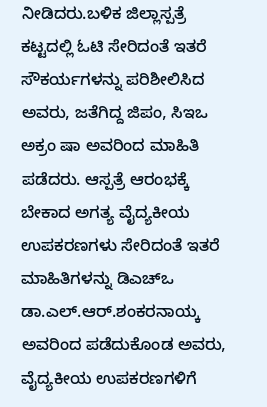ನೀಡಿದರು.ಬಳಿಕ ಜಿಲ್ಲಾಸ್ಪತ್ರೆ ಕಟ್ಟದಲ್ಲಿ ಓಟಿ ಸೇರಿದಂತೆ ಇತರೆ ಸೌಕರ್ಯಗಳನ್ನು ಪರಿಶೀಲಿಸಿದ ಅವರು, ಜತೆಗಿದ್ದ ಜಿಪಂ, ಸಿಇಒ ಅಕ್ರಂ ಷಾ ಅವರಿಂದ ಮಾಹಿತಿ ಪಡೆದರು. ಆಸ್ಪತ್ರೆ ಆರಂಭಕ್ಕೆ ಬೇಕಾದ ಅಗತ್ಯ ವೈದ್ಯಕೀಯ ಉಪಕರಣಗಳು ಸೇರಿದಂತೆ ಇತರೆ ಮಾಹಿತಿಗಳನ್ನು ಡಿಎಚ್ಒ ಡಾ.ಎಲ್.ಆರ್.ಶಂಕರನಾಯ್ಕ ಅವರಿಂದ ಪಡೆದುಕೊಂಡ ಅವರು, ವೈದ್ಯಕೀಯ ಉಪಕರಣಗಳಿಗೆ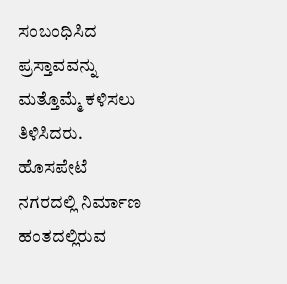ಸಂಬಂಧಿಸಿದ ಪ್ರಸ್ತಾವವನ್ನು ಮತ್ತೊಮ್ಮೆ ಕಳಿಸಲು ತಿಳಿಸಿದರು.
ಹೊಸಪೇಟೆ ನಗರದಲ್ಲಿ ನಿರ್ಮಾಣ ಹಂತದಲ್ಲಿರುವ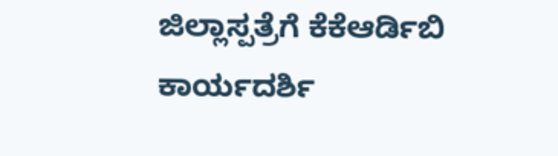ಜಿಲ್ಲಾಸ್ಪತ್ರೆಗೆ ಕೆಕೆಆರ್ಡಿಬಿ ಕಾರ್ಯದರ್ಶಿ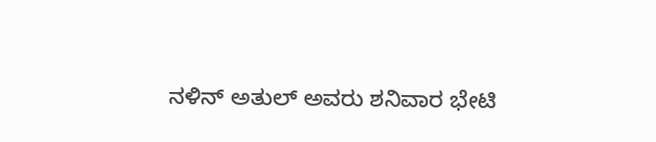ನಳಿನ್ ಅತುಲ್ ಅವರು ಶನಿವಾರ ಭೇಟಿ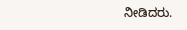ನೀಡಿದರು.